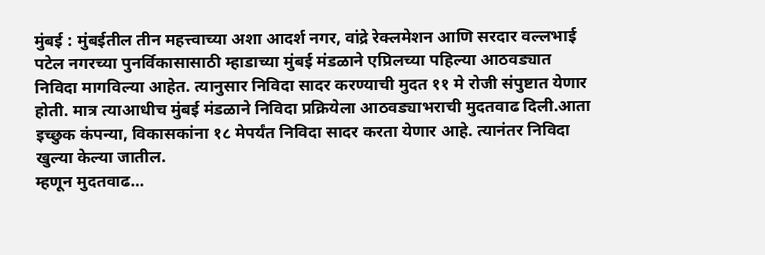मुंबई : मुंबईतील तीन महत्त्वाच्या अशा आदर्श नगर, वांद्रे रेक्लमेशन आणि सरदार वल्लभाई पटेल नगरच्या पुनर्विकासासाठी म्हाडाच्या मुंबई मंडळाने एप्रिलच्या पहिल्या आठवड्यात निविदा मागविल्या आहेत. त्यानुसार निविदा सादर करण्याची मुदत ११ मे रोजी संपुष्टात येणार होती. मात्र त्याआधीच मुंबई मंडळाने निविदा प्रक्रियेला आठवड्याभराची मुदतवाढ दिली.आता इच्छुक कंपन्या, विकासकांना १८ मेपर्यंत निविदा सादर करता येणार आहे. त्यानंतर निविदा खुल्या केल्या जातील.
म्हणून मुदतवाढ…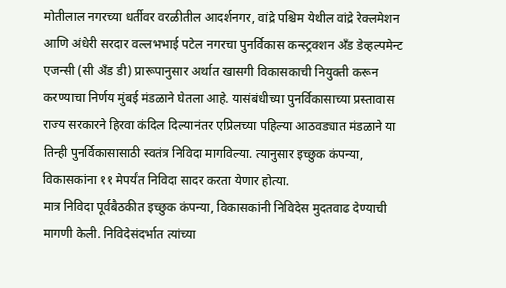मोतीलाल नगरच्या धर्तीवर वरळीतील आदर्शनगर, वांद्रे पश्चिम येथील वांद्रे रेक्लमेशन आणि अंधेरी सरदार वल्लभभाई पटेल नगरचा पुनर्विकास कन्स्ट्रक्शन अँड डेव्हल्पमेन्ट एजन्सी (सी अँड डी) प्रारूपानुसार अर्थात खासगी विकासकाची नियुक्ती करून करण्याचा निर्णय मुंबई मंडळाने घेतला आहे. यासंबंधीच्या पुनर्विकासाच्या प्रस्तावास राज्य सरकारने हिरवा कंदिल दिल्यानंतर एप्रिलच्या पहिल्या आठवड्यात मंडळाने या तिन्ही पुनर्विकासासाठी स्वतंत्र निविदा मागविल्या. त्यानुसार इच्छुक कंपन्या, विकासकांना ११ मेपर्यंत निविदा सादर करता येणार होत्या.
मात्र निविदा पूर्वबैठकीत इच्छुक कंपन्या, विकासकांनी निविदेस मुदतवाढ देण्याची मागणी केली. निविदेसंदर्भात त्यांच्या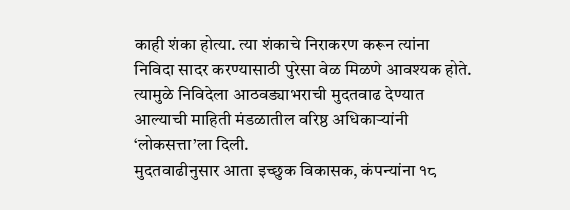काही शंका होत्या. त्या शंकाचे निराकरण करून त्यांना निविदा सादर करण्यासाठी पुरेसा वेळ मिळणे आवश्यक होते. त्यामुळे निविदेला आठवड्याभराची मुदतवाढ देण्यात आल्याची माहिती मंडळातील वरिष्ठ अधिकाऱ्यांनी ‘लोकसत्ता’ला दिली.
मुदतवाढीनुसार आता इच्छुक विकासक, कंपन्यांना १८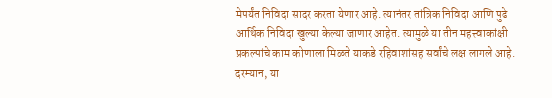मेपर्यंत निविदा सादर करता येणार आहे. त्यानंतर तांत्रिक निविदा आणि पुढे आर्थिक निविदा खुल्या केल्या जाणार आहेत. त्यामुळे या तीन महत्त्वाकांक्षी प्रकल्पांचे काम कोणाला मिळते याकडे रहिवाशांसह सर्वांचे लक्ष लागले आहे. दरम्यान, या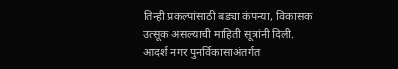तिन्ही प्रकल्पांसाठी बड्या कंपन्या, विकासक उत्सूक असल्याची माहिती सूत्रांनी दिली.
आदर्श नगर पुनर्विकासाअंतर्गत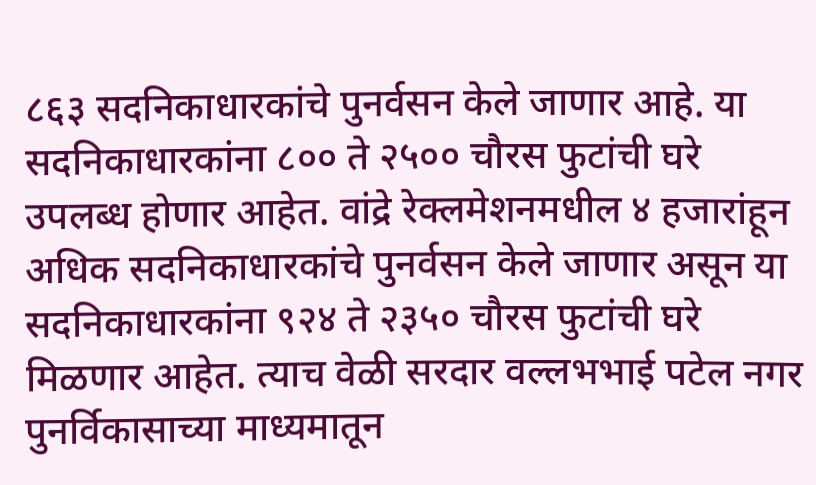८६३ सदनिकाधारकांचे पुनर्वसन केले जाणार आहे. या सदनिकाधारकांना ८०० ते २५०० चौरस फुटांची घरे उपलब्ध होणार आहेत. वांद्रे रेक्लमेशनमधील ४ हजारांहून अधिक सदनिकाधारकांचे पुनर्वसन केले जाणार असून या सदनिकाधारकांना ९२४ ते २३५० चौरस फुटांची घरे मिळणार आहेत. त्याच वेळी सरदार वल्लभभाई पटेल नगर पुनर्विकासाच्या माध्यमातून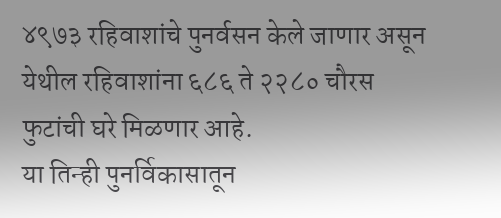४९७३ रहिवाशांचे पुनर्वसन केले जाणार असून येथील रहिवाशांना ६८६ ते २२८० चौरस फुटांची घरे मिळणार आहे.
या तिन्ही पुनर्विकासातून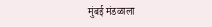मुंबई मंडळाला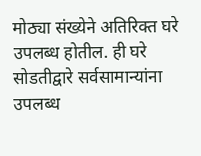मोठ्या संख्येने अतिरिक्त घरे उपलब्ध होतील. ही घरे सोडतीद्वारे सर्वसामान्यांना उपलब्ध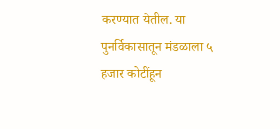करण्यात येतील. या पुनर्विकासातून मंडळाला ५ हजार कोटींहून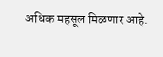अधिक महसूल मिळणार आहे.